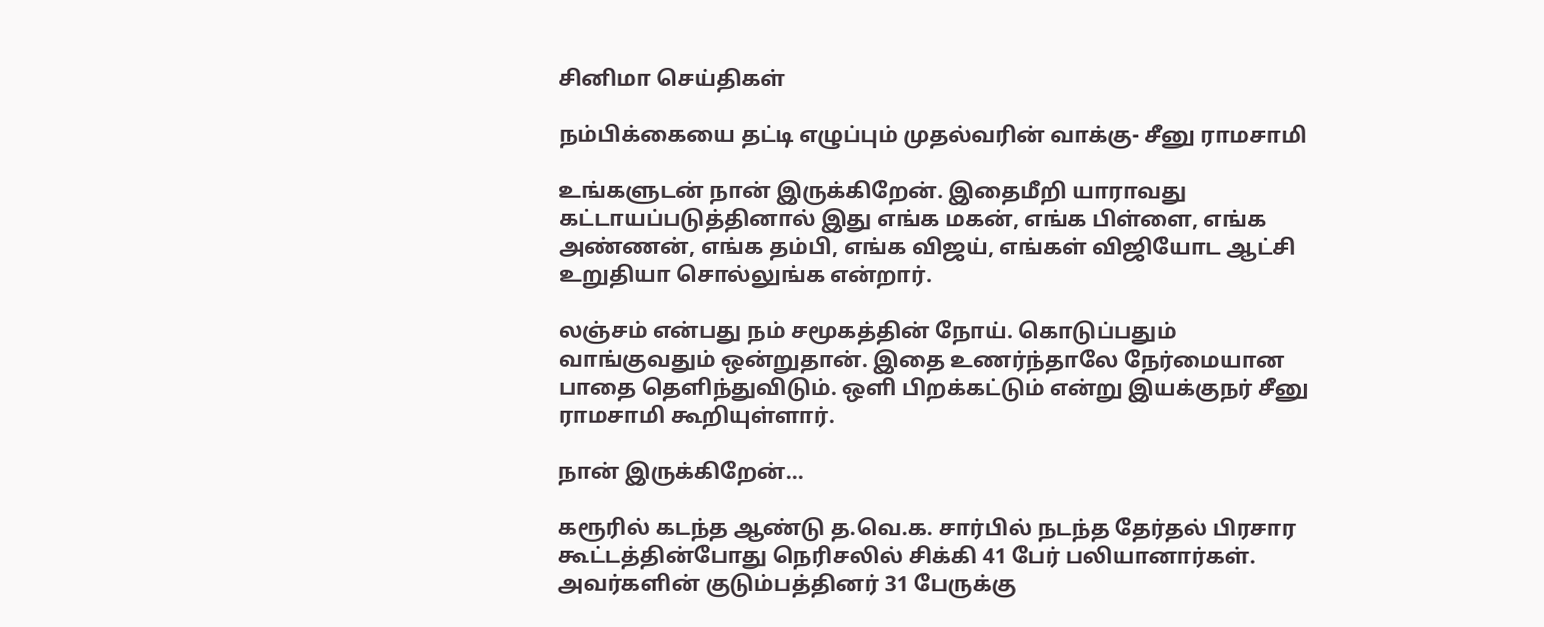சினிமா செய்திகள்

நம்பிக்கையை தட்டி எழுப்பும் முதல்வரின் வாக்கு- சீனு ராமசாமி

உங்களுடன் நான் இருக்கிறேன். இதைமீறி யாராவது கட்டாயப்படுத்தினால் இது எங்க மகன், எங்க பிள்ளை, எங்க அண்ணன், எங்க தம்பி, எங்க விஜய், எங்கள் விஜியோட ஆட்சி உறுதியா சொல்லுங்க என்றார்.

லஞ்சம் என்பது நம் சமூகத்தின் நோய். கொடுப்பதும் வாங்குவதும் ஒன்றுதான். இதை உணர்ந்தாலே நேர்மையான பாதை தெளிந்துவிடும். ஒளி பிறக்கட்டும் என்று இயக்குநர் சீனு ராமசாமி கூறியுள்ளார்.

நான் இருக்கிறேன்...

கரூரில் கடந்த ஆண்டு த.வெ.க. சார்பில் நடந்த தேர்தல் பிரசார கூட்டத்தின்போது நெரிசலில் சிக்கி 41 பேர் பலியானார்கள். அவர்களின் குடும்பத்தினர் 31 பேருக்கு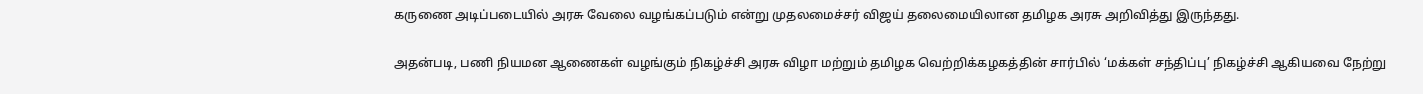கருணை அடிப்படையில் அரசு வேலை வழங்கப்படும் என்று முதலமைச்சர் விஜய் தலைமையிலான தமிழக அரசு அறிவித்து இருந்தது.

அதன்படி, பணி நியமன ஆணைகள் வழங்கும் நிகழ்ச்சி அரசு விழா மற்றும் தமிழக வெற்றிக்கழகத்தின் சார்பில் ‘மக்கள் சந்திப்பு’ நிகழ்ச்சி ஆகியவை நேற்று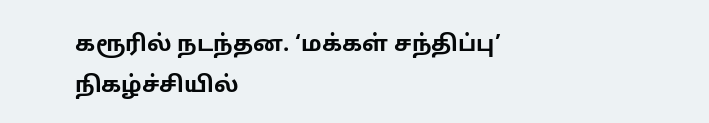கரூரில் நடந்தன. ‘மக்கள் சந்திப்பு’ நிகழ்ச்சியில்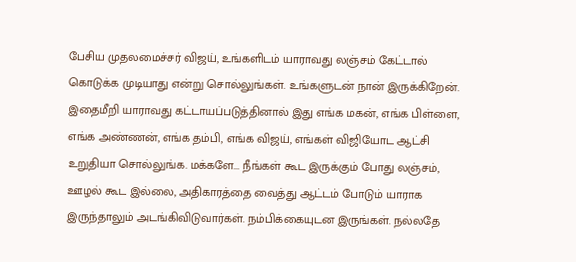பேசிய முதலமைச்சர் விஜய், உங்களிடம் யாராவது லஞ்சம் கேட்டால் கொடுக்க முடியாது என்று சொல்லுங்கள். உங்களுடன் நான் இருக்கிறேன். இதைமீறி யாராவது கட்டாயப்படுத்தினால் இது எங்க மகன், எங்க பிள்ளை, எங்க அண்ணன், எங்க தம்பி, எங்க விஜய், எங்கள் விஜியோட ஆட்சி உறுதியா சொல்லுங்க. மக்களே... நீங்கள் கூட இருக்கும் போது லஞ்சம், ஊழல் கூட இல்லை, அதிகாரத்தை வைத்து ஆட்டம் போடும் யாராக இருந்தாலும் அடங்கிவிடுவார்கள். நம்பிக்கையுடன இருங்கள். நல்லதே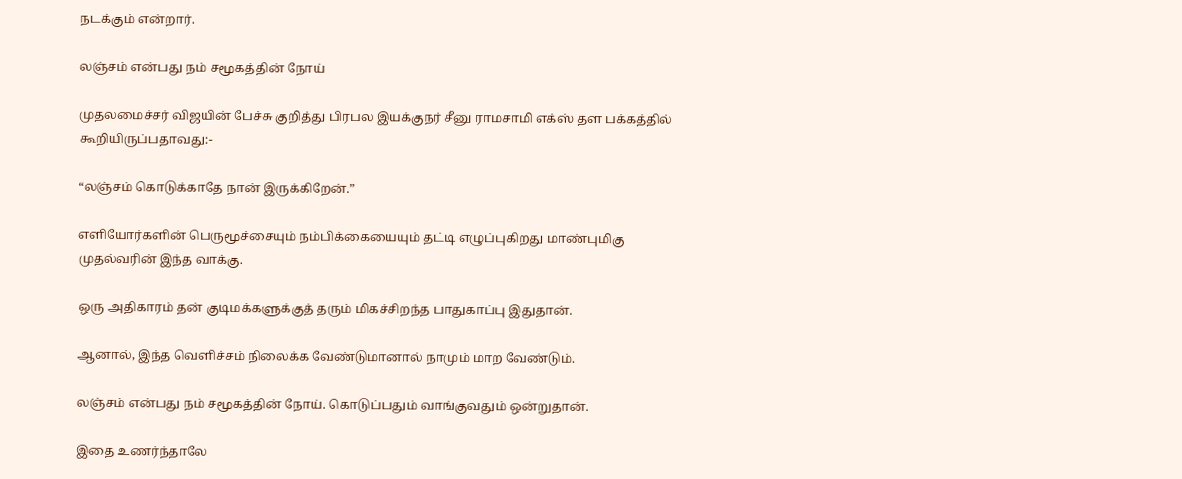நடக்கும் என்றார்.

லஞ்சம் என்பது நம் சமூகத்தின் நோய்

முதலமைச்சர் விஜயின் பேச்சு குறித்து பிரபல இயக்குநர் சீனு ராமசாமி எக்ஸ் தள பக்கத்தில் கூறியிருப்பதாவது:-

“லஞ்சம் கொடுக்காதே நான் இருக்கிறேன்.”

எளியோர்களின் பெருமூச்சையும் நம்பிக்கையையும் தட்டி எழுப்புகிறது மாண்புமிகு முதல்வரின் இந்த வாக்கு.

ஒரு அதிகாரம் தன் குடிமக்களுக்குத் தரும் மிகச்சிறந்த பாதுகாப்பு இதுதான்.

ஆனால், இந்த வெளிச்சம் நிலைக்க வேண்டுமானால் நாமும் மாற வேண்டும்.

லஞ்சம் என்பது நம் சமூகத்தின் நோய். கொடுப்பதும் வாங்குவதும் ஒன்றுதான்.

இதை உணர்ந்தாலே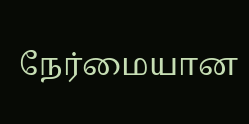நேர்மையான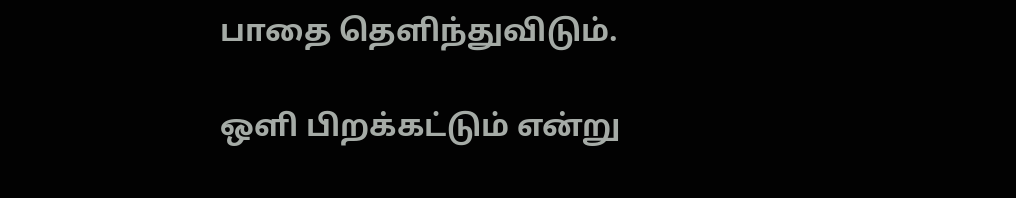பாதை தெளிந்துவிடும்.

ஒளி பிறக்கட்டும் என்று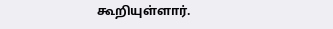கூறியுள்ளார்.